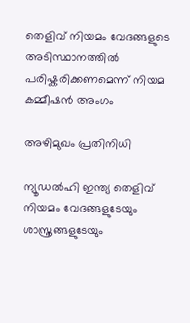തെളിവ് നിയമം വേദങ്ങളുടെ അടിസ്ഥാനത്തില്‍ പരിഷ്കരിക്കണമെന്ന് നിയമ കമ്മീഷന്‍ അംഗം

അഴിമുഖം പ്രതിനിധി

ന്യൂഡല്‍ഹി ഇന്ത്യ തെളിവ് നിയമം വേദങ്ങളുടേയും ശാസ്ത്രങ്ങളുടേയും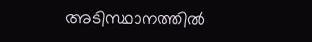അടിസ്ഥാനത്തില്‍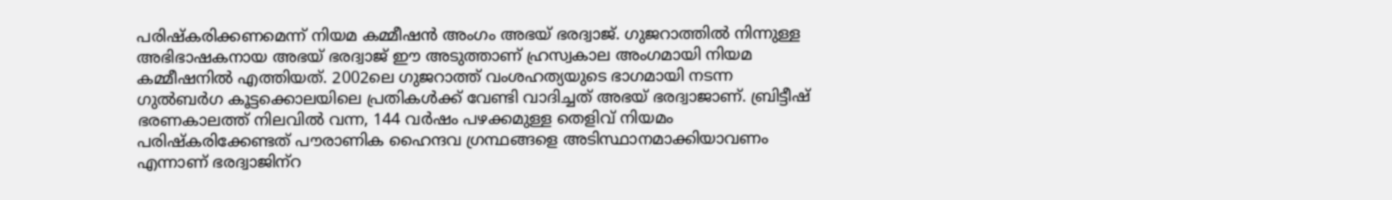പരിഷ്കരിക്കണമെന്ന് നിയമ കമ്മീഷന്‍ അംഗം അഭയ് ഭരദ്വാജ്. ഗുജറാത്തില്‍ നിന്നുള്ള അഭിഭാഷകനായ അഭയ് ഭരദ്വാജ് ഈ അടുത്താണ് ഹ്രസ്വകാല അംഗമായി നിയമ കമ്മീഷനില്‍ എത്തിയത്. 2002ലെ ഗുജറാത്ത് വംശഹത്യയുടെ ഭാഗമായി നടന്ന ഗുല്‍ബര്‍ഗ കൂട്ടക്കൊലയിലെ പ്രതികള്‍ക്ക് വേണ്ടി വാദിച്ചത് അഭയ് ഭരദ്വാജാണ്. ബ്രിട്ടീഷ് ഭരണകാലത്ത് നിലവില്‍ വന്ന, 144 വര്‍ഷം പഴക്കമുള്ള തെളിവ് നിയമം പരിഷ്കരിക്കേണ്ടത് പൗരാണിക ഹൈന്ദവ ഗ്രന്ഥങ്ങളെ അടിസ്ഥാനമാക്കിയാവണം എന്നാണ് ഭരദ്വാജിന്‌റ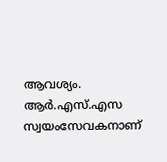ആവശ്യം. ആര്‍.എസ്.എസ സ്വയംസേവകനാണ്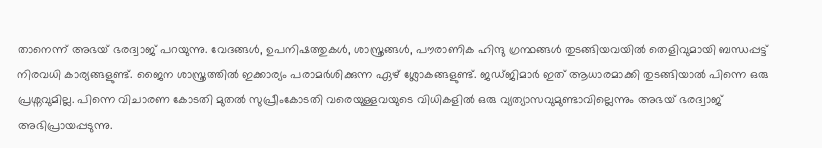താനെന്ന് അഭയ് ഭരദ്വാജ് പറയുന്നു. വേദങ്ങള്‍, ഉപനിഷത്തുകള്‍, ശാസ്ത്രങ്ങള്‍, പൗരാണിക ഹിന്ദു ഗ്രന്ഥങ്ങള്‍ തുടങ്ങിയവയില്‍ തെളിവുമായി ബന്ധപ്പട്ട് നിരവധി കാര്യങ്ങളുണ്ട്. ജൈന ശാസ്ത്രത്തില്‍ ഇക്കാര്യം പരാമര്‍ശിക്കുന്ന ഏഴ് ശ്ലോകങ്ങളുണ്ട്. ജഡ്ജിമാര്‍ ഇത് ആധാരമാക്കി തുടങ്ങിയാല്‍ പിന്നെ ഒരു പ്രശ്നവുമില്ല. പിന്നെ വിചാരണ കോടതി മുതല്‍ സുപ്രീംകോടതി വരെയുള്ളവയുടെ വിധികളില്‍ ഒരു വ്യത്യാസവുമുണ്ടാവില്ലെന്നും അഭയ് ഭരദ്വാജ് അഭിപ്രായപ്പടുന്നു.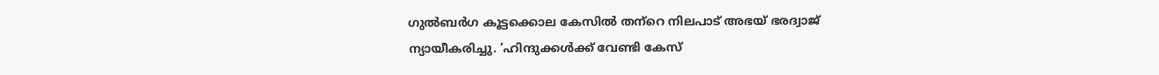ഗുല്‍ബര്‍ഗ കൂട്ടക്കൊല കേസില്‍ തന്‌റെ നിലപാട് അഭയ് ഭരദ്വാജ് ന്യായീകരിച്ചു. ‘ഹിന്ദുക്കള്‍ക്ക് വേണ്ടി കേസ്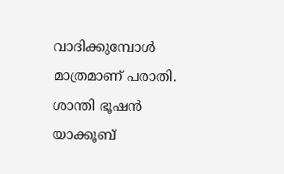വാദിക്കുമ്പോള്‍ മാത്രമാണ് പരാതി. ശാന്തി ഭൂഷന്‍ യാക്കൂബ്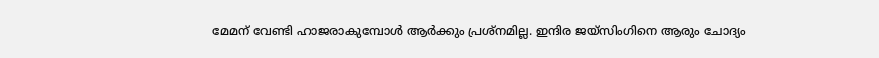മേമന് വേണ്ടി ഹാജരാകുമ്പോള്‍ ആര്‍ക്കും പ്രശ്നമില്ല. ഇന്ദിര ജയ്‌സിംഗിനെ ആരും ചോദ്യം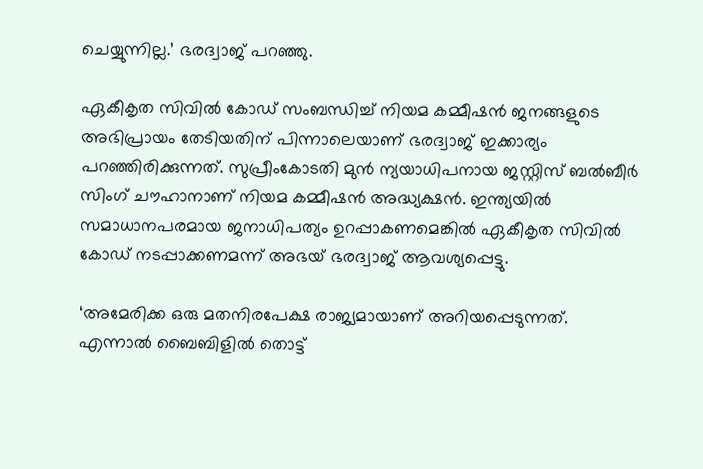ചെയ്യുന്നില്ല.’ ഭരദ്വാജ് പറഞ്ഞു.

ഏകീകൃത സിവില്‍ കോഡ് സംബന്ധിച്ച് നിയമ കമ്മീഷന്‍ ജനങ്ങളുടെ അഭിപ്രായം തേടിയതിന് പിന്നാലെയാണ് ഭരദ്വാജ് ഇക്കാര്യം പറഞ്ഞിരിക്കുന്നത്. സുപ്രീംകോടതി മുന്‍ ന്യയാധിപനായ ജസ്റ്റിസ് ബല്‍ബീര്‍ സിംഗ് ചൗഹാനാണ് നിയമ കമ്മീഷന്‍ അദ്ധ്യക്ഷന്‍. ഇന്ത്യയില്‍ സമാധാനപരമായ ജനാധിപത്യം ഉറപ്പാകണമെങ്കില്‍ ഏകീകൃത സിവില്‍ കോഡ് നടപ്പാക്കണമന്ന് അഭയ് ഭരദ്വാജ് ആവശ്യപ്പെട്ടു.

‘അമേരിക്ക ഒരു മതനിരപേക്ഷ രാജ്യമായാണ് അറിയപ്പെടുന്നത്. എന്നാല്‍ ബൈബിളില്‍ തൊട്ട്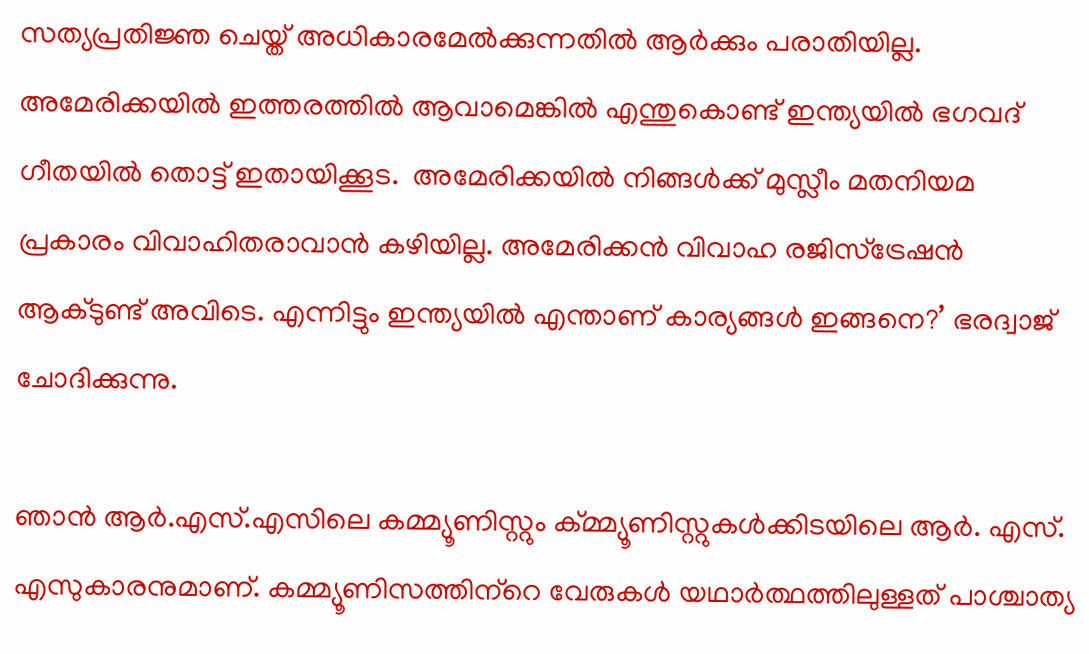സത്യപ്രതിജ്ഞ ചെയ്ത് അധികാരമേല്‍ക്കുന്നതില്‍ ആര്‍ക്കും പരാതിയില്ല. അമേരിക്കയില്‍ ഇത്തരത്തില്‍ ആവാമെങ്കില്‍ എന്തുകൊണ്ട് ഇന്ത്യയില്‍ ഭഗവദ് ഗീതയില്‍ തൊട്ട് ഇതായിക്കൂട.  അമേരിക്കയില്‍ നിങ്ങള്‍ക്ക് മുസ്ലീം മതനിയമ പ്രകാരം വിവാഹിതരാവാന്‍ കഴിയില്ല. അമേരിക്കന്‍ വിവാഹ രജിസ്‌ട്രേഷന്‍ ആക്ടുണ്ട് അവിടെ. എന്നിട്ടും ഇന്ത്യയില്‍ എന്താണ് കാര്യങ്ങള്‍ ഇങ്ങനെ?’ ഭരദ്വാജ് ചോദിക്കുന്നു.

ഞാന്‍ ആര്‍.എസ്.എസിലെ കമ്മ്യൂണിസ്റ്റും ക്മ്മ്യൂണിസ്റ്റുകള്‍ക്കിടയിലെ ആര്‍. എസ്. എസുകാരനുമാണ്. കമ്മ്യൂണിസത്തിന്‌റെ വേരുകള്‍ യഥാര്‍ത്ഥത്തിലുള്ളത് പാശ്ചാത്യ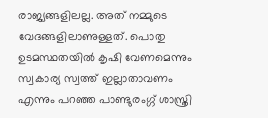രാജ്യങ്ങളിലല്ല. അത് നമ്മുടെ വേദങ്ങളിലാണുള്ളത്. പൊതു ഉടമസ്ഥതയില്‍ കൃഷി വേണമെന്നും സ്വകാര്യ സ്വത്ത് ഇല്ലാതാവണം എന്നും പറഞ്ഞ പാണ്ടുരംഗ്ഗ് ശാസ്ത്രി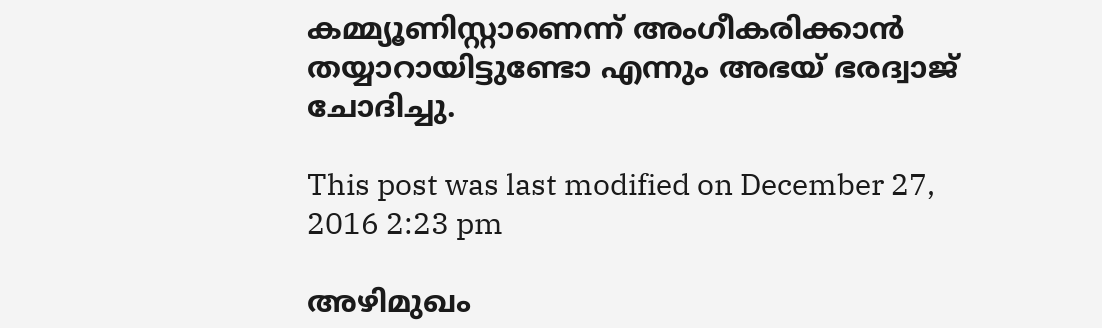കമ്മ്യൂണിസ്റ്റാണെന്ന് അംഗീകരിക്കാന്‍ തയ്യാറായിട്ടുണ്ടോ എന്നും അഭയ് ഭരദ്വാജ് ചോദിച്ചു.

This post was last modified on December 27, 2016 2:23 pm

അഴിമുഖം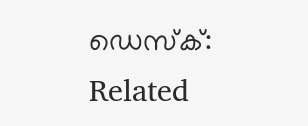ഡെസ്ക്:
Related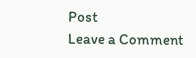Post
Leave a Comment